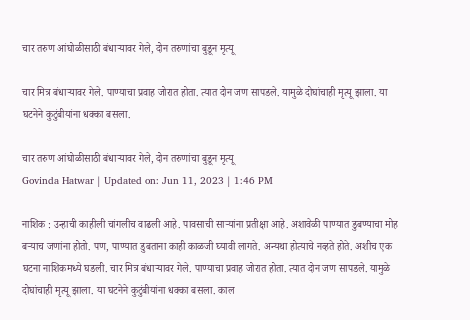चार तरुण आंघोळीसाठी बंधाऱ्यावर गेले, दोन तरुणांचा बुडून मृत्यू

चार मित्र बंधाऱ्यावर गेले. पाण्याचा प्रवाह जोरात होता. त्यात दोन जण सापडले. यामुळे दोघांचाही मृत्यू झाला. या घटनेने कुटुंबीयांना धक्का बसला.

चार तरुण आंघोळीसाठी बंधाऱ्यावर गेले, दोन तरुणांचा बुडून मृत्यू
Govinda Hatwar | Updated on: Jun 11, 2023 | 1:46 PM

नाशिक : उन्हाची काहीली चांगलीच वाढली आहे. पावसाची साऱ्यांना प्रतीक्षा आहे. अशावेळी पाण्यात डुबण्याचा मोह बऱ्याच जणांना होतो. पण, पाण्यात डुबताना काही काळजी घ्यावी लागते. अन्यथा होत्याचे नव्हते होते. अशीच एक घटना नाशिकमध्ये घडली. चार मित्र बंधाऱ्यावर गेले. पाण्याचा प्रवाह जोरात होता. त्यात दोन जण सापडले. यामुळे दोघांचाही मृत्यू झाला. या घटनेने कुटुंबीयांना धक्का बसला. काल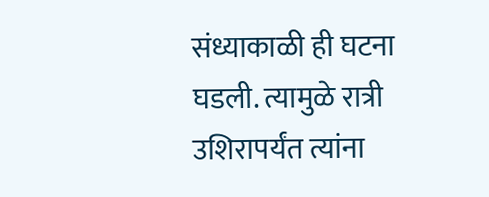संध्याकाळी ही घटना घडली. त्यामुळे रात्री उशिरापर्यंत त्यांना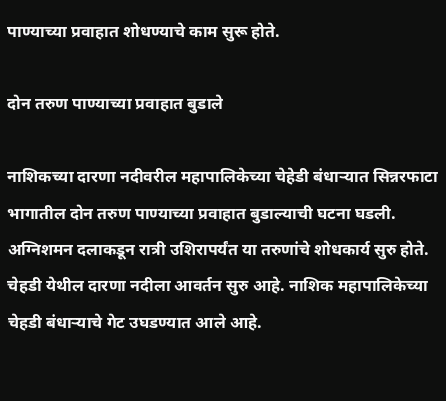पाण्याच्या प्रवाहात शोधण्याचे काम सुरू होते.

दोन तरुण पाण्याच्या प्रवाहात बुडाले

नाशिकच्या दारणा नदीवरील महापालिकेच्या चेहेडी बंधाऱ्यात सिन्नरफाटा भागातील दोन तरुण पाण्याच्या प्रवाहात बुडाल्याची घटना घडली. अग्निशमन दलाकडून रात्री उशिरापर्यंत या तरुणांचे शोधकार्य सुरु होते. चेहडी येथील दारणा नदीला आवर्तन सुरु आहे. नाशिक महापालिकेच्या चेहडी बंधाऱ्याचे गेट उघडण्यात आले आहे.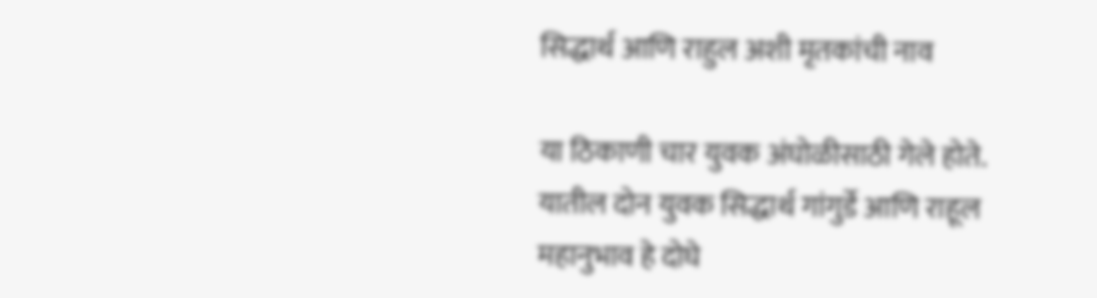सिद्धार्थ आणि राहुल अशी मृतकांची नाव

या ठिकाणी चार युवक अंघोळीसाठी गेले होते. यातील दोन युवक सिद्धार्थ गांगुर्डे आणि राहूल महानुभाव हे दोघे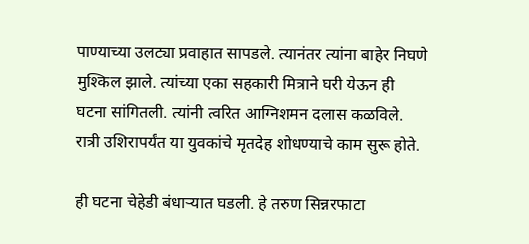पाण्याच्या उलट्या प्रवाहात सापडले. त्यानंतर त्यांना बाहेर निघणे मुश्किल झाले. त्यांच्या एका सहकारी मित्राने घरी येऊन ही घटना सांगितली. त्यांनी त्वरित आग्निशमन दलास कळविले. रात्री उशिरापर्यंत या युवकांचे मृतदेह शोधण्याचे काम सुरू होते.

ही घटना चेहेडी बंधाऱ्यात घडली. हे तरुण सिन्नरफाटा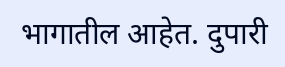भागातील आहेत. दुपारी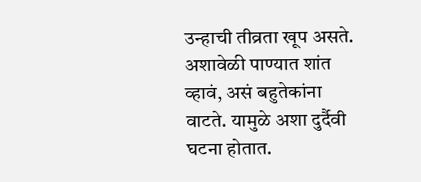उन्हाची तीव्रता खूप असते. अशावेळी पाण्यात शांत व्हावं, असं बहुतेकांना वाटते. यामुळे अशा दुर्दैवी घटना होतात.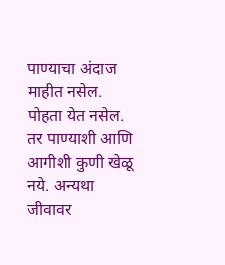पाण्याचा अंदाज माहीत नसेल. पोहता येत नसेल. तर पाण्याशी आणि आगीशी कुणी खेळू नये. अन्यथा जीवावर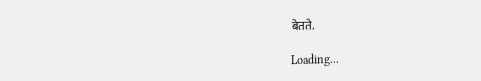बेतते.

Loading...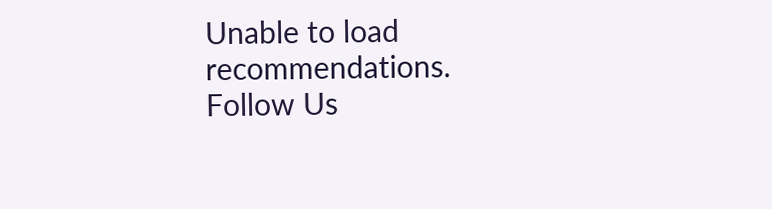Unable to load recommendations.
Follow Us